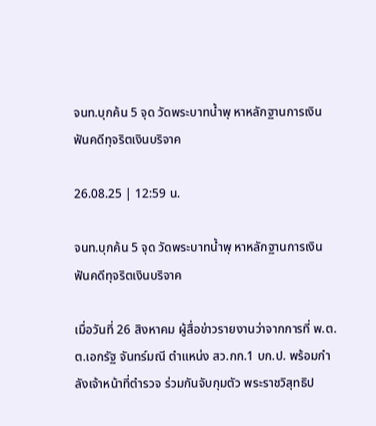จนท.บุกค้น 5 จุด วัดพระบาทน้ำพุ หาหลักฐานการเงิน ฟันคดีทุจริตเงินบริจาค

26.08.25 | 12:59 น.

จนท.บุกค้น 5 จุด วัดพระบาทน้ำพุ หาหลักฐานการเงิน ฟันคดีทุจริตเงินบริจาค

เมื่อวันที่ 26 สิงหาคม ผู้สื่อข่าวรายงานว่าจากการที่ พ.ต.ต.เอกรัฐ จันทร์มณี ตำแหน่ง สว.กก.1 บก.ป. พร้อมกำลังเจ้าหน้าที่ตำรวจ ร่วมกันจับกุมตัว พระราชวิสุทธิป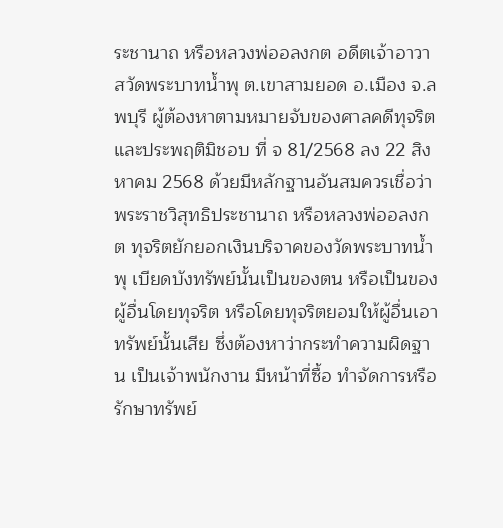ระชานาถ หรือหลวงพ่ออลงกต อดีตเจ้าอาวาสวัดพระบาทน้ำพุ ต.เขาสามยอด อ.เมือง จ.ลพบุรี ผู้ต้องหาตามหมายจับของศาลคดีทุจริตและประพฤติมิชอบ ที่ จ 81/2568 ลง 22 สิงหาคม 2568 ด้วยมีหลักฐานอันสมควรเชื่อว่า พระราชวิสุทธิประชานาถ หรือหลวงพ่ออลงกต ทุจริตยักยอกเงินบริจาคของวัดพระบาทน้ำพุ เบียดบังทรัพย์นั้นเป็นของตน หรือเป็นของผู้อื่นโดยทุจริต หรือโดยทุจริตยอมให้ผู้อื่นเอาทรัพย์นั้นเสีย ซึ่งต้องหาว่ากระทำความผิดฐาน เป็นเจ้าพนักงาน มีหน้าที่ซื้อ ทำจัดการหรือรักษาทรัพย์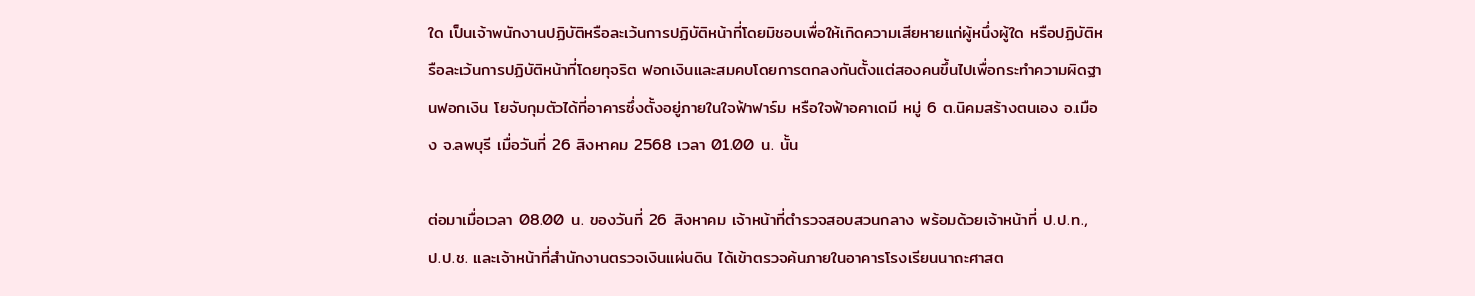ใด เป็นเจ้าพนักงานปฏิบัติหรือละเว้นการปฏิบัติหน้าที่โดยมิชอบเพื่อให้เกิดความเสียหายแก่ผู้หนึ่งผู้ใด หรือปฏิบัติหรือละเว้นการปฏิบัติหน้าที่โดยทุจริต ฟอกเงินและสมคบโดยการตกลงกันตั้งแต่สองคนขึ้นไปเพื่อกระทำความผิดฐานฟอกเงิน โยจับกุมตัวได้ที่อาคารซึ่งตั้งอยู่ภายในใจฟ้าฟาร์ม หรือใจฟ้าอคาเดมี หมู่ 6 ต.นิคมสร้างตนเอง อ.เมือง จ.ลพบุรี เมื่อวันที่ 26 สิงหาคม 2568 เวลา 01.00 น. นั้น

ต่อมาเมื่อเวลา 08.00 น. ของวันที่ 26 สิงหาคม เจ้าหน้าที่ตำรวจสอบสวนกลาง พร้อมด้วยเจ้าหน้าที่ ป.ป.ท., ป.ป.ช. และเจ้าหน้าที่สำนักงานตรวจเงินแผ่นดิน ได้เข้าตรวจค้นภายในอาคารโรงเรียนนาถะศาสต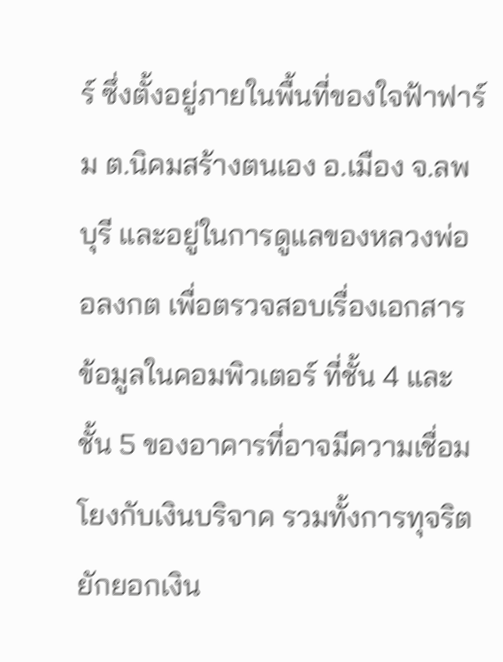ร์ ซึ่งตั้งอยู่ภายในพื้นที่ของใจฟ้าฟาร์ม ต.นิคมสร้างตนเอง อ.เมือง จ.ลพบุรี และอยู่ในการดูแลของหลวงพ่ออลงกต เพื่อตรวจสอบเรื่องเอกสาร ข้อมูลในคอมพิวเตอร์ ที่ชั้น 4 และชั้น 5 ของอาคารที่อาจมีความเชื่อมโยงกับเงินบริจาค รวมทั้งการทุจริตยักยอกเงิน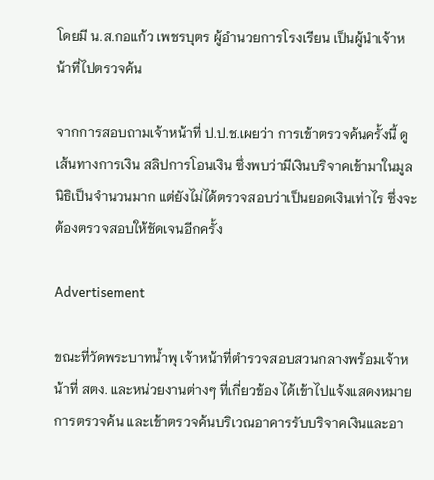โดยมี น.ส.กอแก้ว เพชรบุตร ผู้อำนวยการโรงเรียน เป็นผู้นำเจ้าหน้าที่ไปตรวจค้น

จากการสอบถามเจ้าหน้าที่ ป.ป.ช.เผยว่า การเข้าตรวจค้นครั้งนี้ ดูเส้นทางการเงิน สลิปการโอนเงิน ซึ่งพบว่ามีเงินบริจาคเข้ามาในมูลนิธิเป็นจำนวนมาก แต่ยังไม่ได้ตรวจสอบว่าเป็นยอดเงินเท่าไร ซึ่งจะต้องตรวจสอบให้ชัดเจนอีกครั้ง

Advertisement

ขณะที่วัดพระบาทน้ำพุ เจ้าหน้าที่ตำรวจสอบสวนกลางพร้อมเจ้าหน้าที่ สตง. และหน่วยงานต่างๆ ที่เกี่ยวข้อง ได้เข้าไปแจ้งแสดงหมายการตรวจค้น และเข้าตรวจค้นบริเวณอาคารรับบริจาคเงินและอา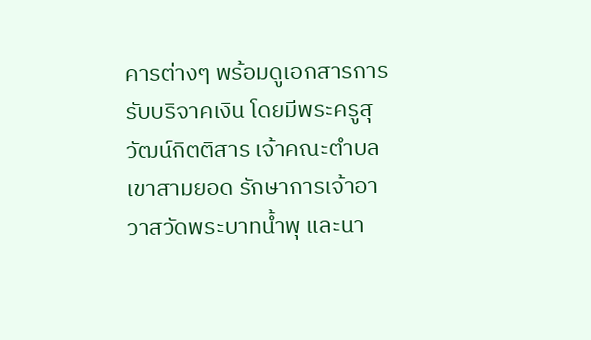คารต่างๆ พร้อมดูเอกสารการรับบริจาคเงิน โดยมีพระครูสุวัฒน์กิตติสาร เจ้าคณะตำบลเขาสามยอด รักษาการเจ้าอาวาสวัดพระบาทน้ำพุ และนา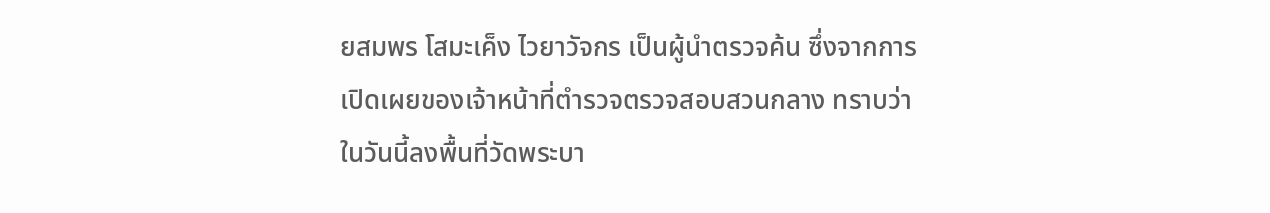ยสมพร โสมะเค็ง ไวยาวัจกร เป็นผู้นำตรวจค้น ซึ่งจากการเปิดเผยของเจ้าหน้าที่ตำรวจตรวจสอบสวนกลาง ทราบว่าในวันนี้ลงพื้นที่วัดพระบา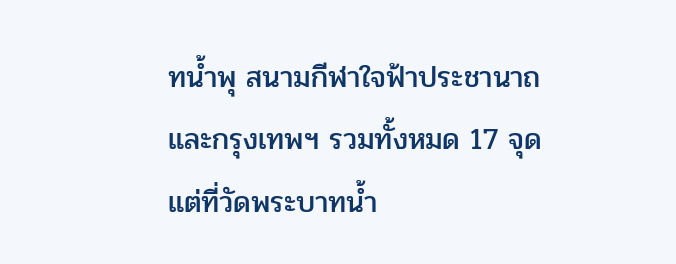ทน้ำพุ สนามกีฬาใจฟ้าประชานาถและกรุงเทพฯ รวมทั้งหมด 17 จุด แต่ที่วัดพระบาทน้ำ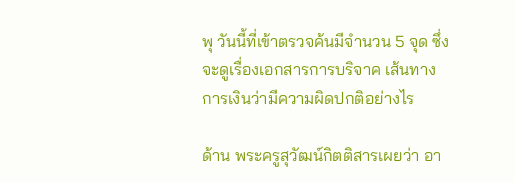พุ วันนี้ที่เข้าตรวจค้นมีจำนวน 5 จุด ซึ่งจะดูเรื่องเอกสารการบริจาค เส้นทางการเงินว่ามีความผิดปกติอย่างไร

ด้าน พระครูสุวัฒน์กิตติสารเผยว่า อา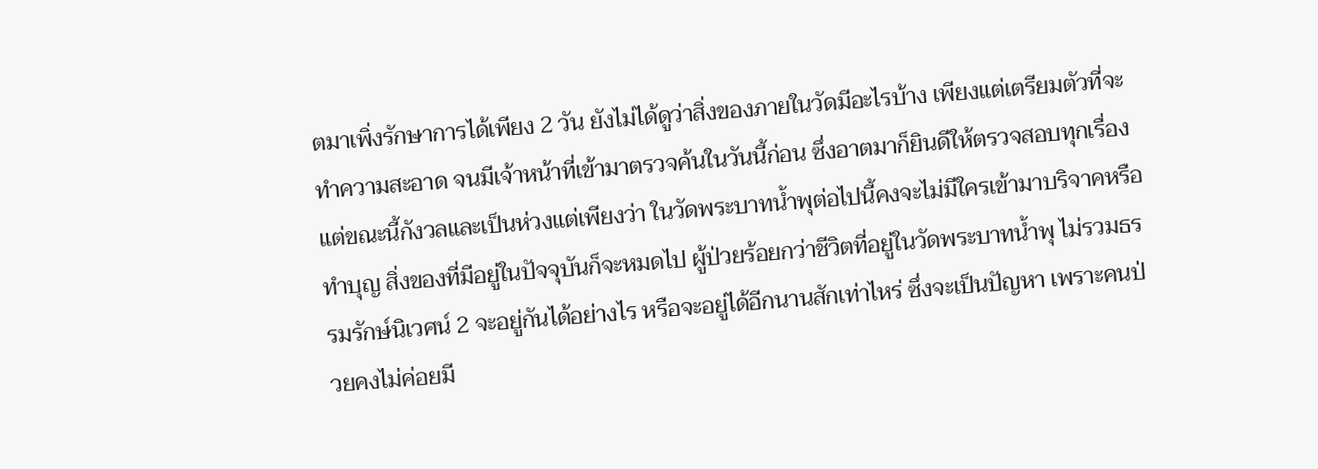ตมาเพิ่งรักษาการได้เพียง 2 วัน ยังไม่ได้ดูว่าสิ่งของภายในวัดมีอะไรบ้าง เพียงแต่เตรียมตัวที่จะทำความสะอาด จนมีเจ้าหน้าที่เข้ามาตรวจค้นในวันนี้ก่อน ซึ่งอาตมาก็ยินดีให้ตรวจสอบทุกเรื่อง แต่ขณะนี้กังวลและเป็นห่วงแต่เพียงว่า ในวัดพระบาทน้ำพุต่อไปนี้คงจะไม่มีใครเข้ามาบริจาคหรือทำบุญ สิ่งของที่มีอยู่ในปัจจุบันก็จะหมดไป ผู้ป่วยร้อยกว่าชีวิตที่อยู่ในวัดพระบาทน้ำพุ ไม่รวมธรรมรักษ์นิเวศน์ 2 จะอยู่กันได้อย่างไร หรือจะอยู่ได้อีกนานสักเท่าไหร่ ซึ่งจะเป็นปัญหา เพราะคนป่วยคงไม่ค่อยมี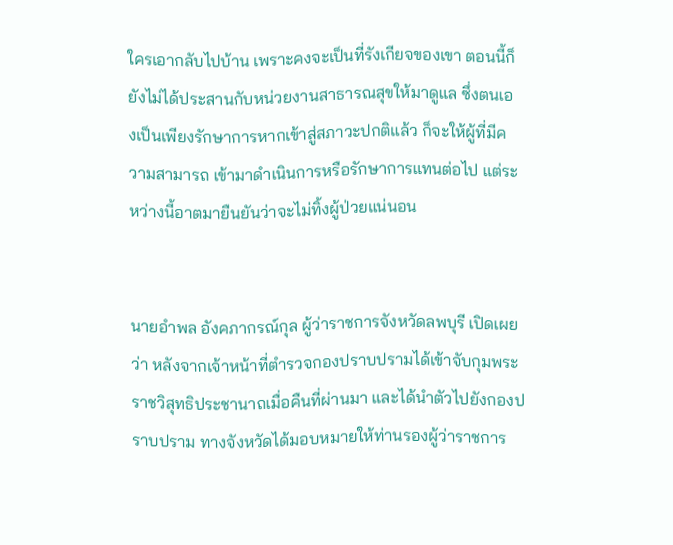ใครเอากลับไปบ้าน เพราะคงจะเป็นที่รังเกียจของเขา ตอนนี้ก็ยังไม่ได้ประสานกับหน่วยงานสาธารณสุขให้มาดูแล ซึ่งตนเองเป็นเพียงรักษาการหากเข้าสู่สภาวะปกติแล้ว ก็จะให้ผู้ที่มีความสามารถ เข้ามาดำเนินการหรือรักษาการแทนต่อไป แต่ระหว่างนี้อาตมายืนยันว่าจะไม่ทิ้งผู้ป่วยแน่นอน


นายอำพล อังคภากรณ์กุล ผู้ว่าราชการจังหวัดลพบุรี เปิดเผยว่า หลังจากเจ้าหน้าที่ตำรวจกองปราบปรามได้เข้าจับกุมพระราชวิสุทธิประชานาถเมื่อคืนที่ผ่านมา และได้นำตัวไปยังกองปราบปราม ทางจังหวัดได้มอบหมายให้ท่านรองผู้ว่าราชการ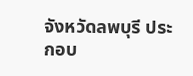จังหวัดลพบุรี ประกอบ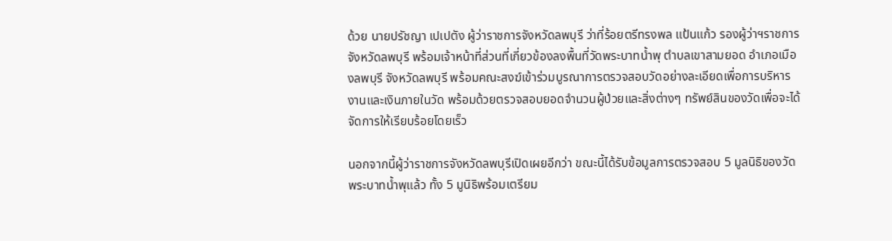ด้วย นายปรัชญา เปเปตัง ผู้ว่าราชการจังหวัดลพบุรี ว่าที่ร้อยตรีทรงพล แป้นแก้ว รองผู้ว่าฯราชการจังหวัดลพบุรี พร้อมเจ้าหน้าที่ส่วนที่เกี่ยวข้องลงพื้นที่วัดพระบาทน้ำพุ ตำบลเขาสามยอด อำเภอเมืองลพบุรี จังหวัดลพบุรี พร้อมคณะสงฆ์เข้าร่วมบูรณาการตรวจสอบวัดอย่างละเอียดเพื่อการบริหารงานและเงินภายในวัด พร้อมด้วยตรวจสอบยอดจำนวนผู้ป่วยและสิ่งต่างๆ ทรัพย์สินของวัดเพื่อจะได้จัดการให้เรียบร้อยโดยเร็ว

นอกจากนี้ผู้ว่าราชการจังหวัดลพบุรีเปิดเผยอีกว่า ขณะนี้ได้รับข้อมูลการตรวจสอบ 5 มูลนิธิของวัดพระบาทน้ำพุแล้ว ทั้ง 5 มูนิธิพร้อมเตรียม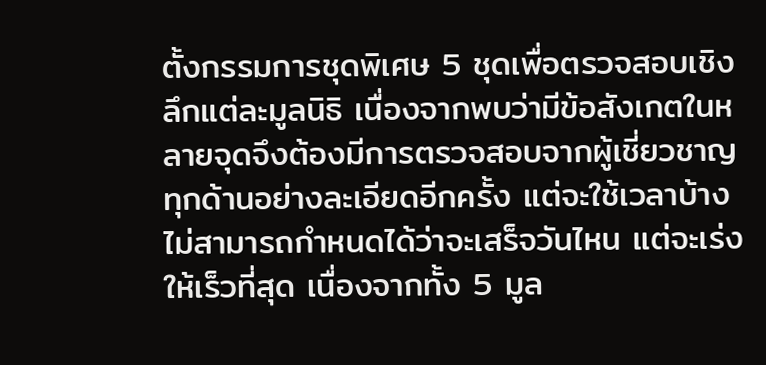ตั้งกรรมการชุดพิเศษ 5 ชุดเพื่อตรวจสอบเชิงลึกแต่ละมูลนิธิ เนื่องจากพบว่ามีข้อสังเกตในหลายจุดจึงต้องมีการตรวจสอบจากผู้เชี่ยวชาญทุกด้านอย่างละเอียดอีกครั้ง แต่จะใช้เวลาบ้างไม่สามารถกำหนดได้ว่าจะเสร็จวันไหน แต่จะเร่งให้เร็วที่สุด เนื่องจากทั้ง 5 มูล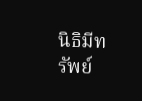นิธิมีทรัพย์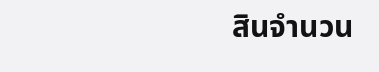สินจำนวน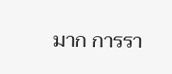มาก การรา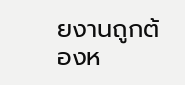ยงานถูกต้องห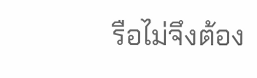รือไม่จึงต้อง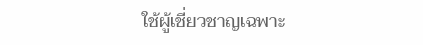ใช้ผู้เชี่ยวชาญเฉพาะ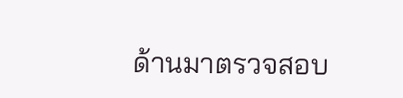ด้านมาตรวจสอบ